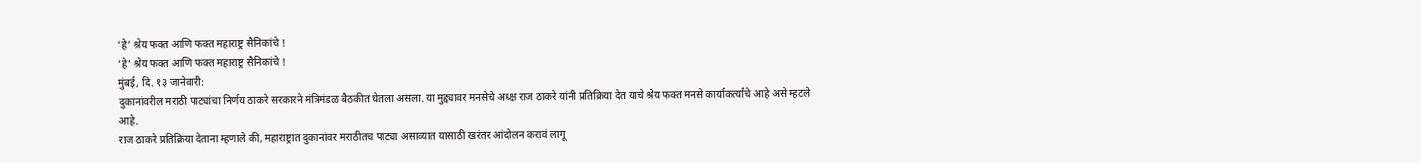‘हे’ श्रेय फक्त आणि फक्त महाराष्ट्र सैनिकांचे !
‘हे’ श्रेय फक्त आणि फक्त महाराष्ट्र सैनिकांचे !
मुंबई, दि. १३ जानेवारी:
दुकानांवरील मराठी पाट्यांचा निर्णय ठाकरे सरकारने मंत्रिमंडळ बैठकीत घेतला असला. या मुद्द्यावर मनसेचे अध्क्ष राज ठाकरे यांनी प्रतिक्रिया देत याचे श्रेय फक्त मनसे कार्याकर्त्यांचे आहे असे म्हटले आहे.
राज ठाकरे प्रतिक्रिया देताना म्हणाले की, महाराष्ट्रात दुकानांवर मराठीतच पाट्या असाव्यात यासाठी खरंतर आंदोलन करावं लागू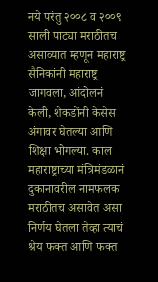नये परंतु २००८ व २००९ साली पाट्या मराठीतच असाव्यात म्हणून महाराष्ट्र सैनिकांनी महाराष्ट्र जागवला, आंदोलनं केली, शेकडोंनी केसेस अंगावर घेतल्या आणि शिक्षा भोगल्या. काल महाराष्ट्राच्या मंत्रिमंडळानं दुकानावरील नामफलक मराठीतच असावेत असा निर्णय घेतला तेव्हा त्याचं श्रेय फक्त आणि फक्त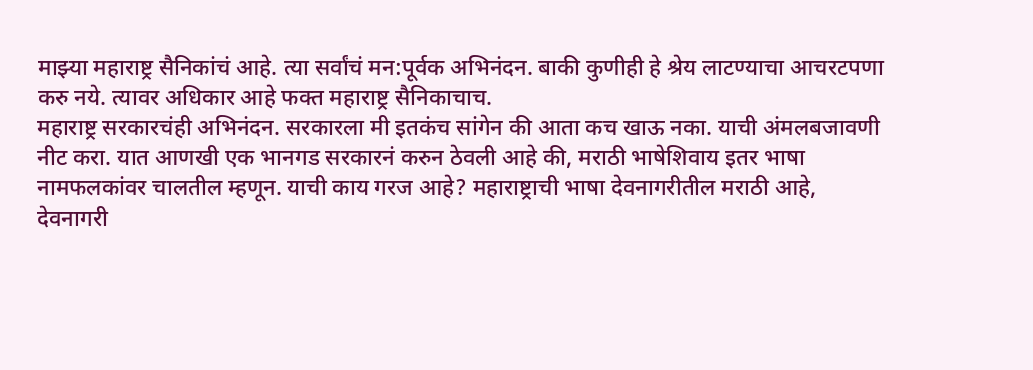माझ्या महाराष्ट्र सैनिकांचं आहे. त्या सर्वांचं मन:पूर्वक अभिनंदन. बाकी कुणीही हे श्रेय लाटण्याचा आचरटपणा करु नये. त्यावर अधिकार आहे फक्त महाराष्ट्र सैनिकाचाच.
महाराष्ट्र सरकारचंही अभिनंदन. सरकारला मी इतकंच सांगेन की आता कच खाऊ नका. याची अंमलबजावणी नीट करा. यात आणखी एक भानगड सरकारनं करुन ठेवली आहे की, मराठी भाषेशिवाय इतर भाषा नामफलकांवर चालतील म्हणून. याची काय गरज आहे? महाराष्ट्राची भाषा देवनागरीतील मराठी आहे, देवनागरी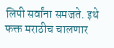लिपी सर्वांना समजते. इथे फक्त मराठीच चालणार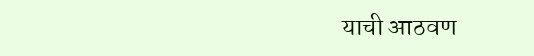याची आठवण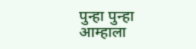पुन्हा पुन्हा आम्हाला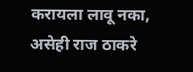करायला लावू नका, असेही राज ठाकरे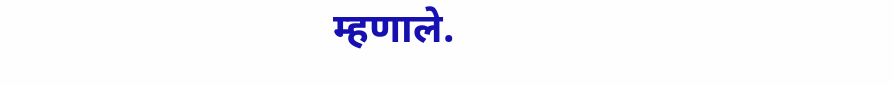म्हणाले.